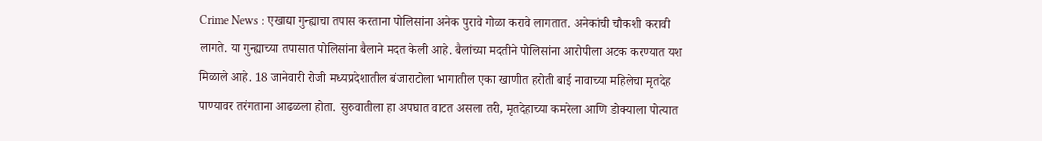Crime News : एखाद्या गुन्ह्याचा तपास करताना पोलिसांना अनेक पुरावे गोळा करावे लागतात. अनेकांची चौकशी करावी लागते. या गुन्ह्याच्या तपासात पोलिसांना बैलाने मदत केली आहे. बैलांच्या मदतीने पोलिसांना आरोपीला अटक करण्यात यश मिळाले आहे. 18 जानेवारी रोजी मध्यप्रदेशातील बंजाराटोला भागातील एका खाणीत हरोती बाई नावाच्या महिलेचा मृतदेह पाण्यावर तरंगताना आढळला होता. सुरुवातीला हा अपघात वाटत असला तरी, मृतदेहाच्या कमरेला आणि डोक्याला पोत्यात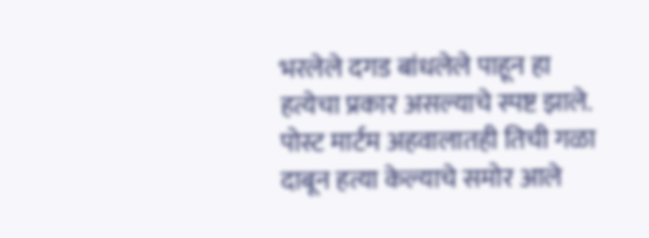भरलेले दगड बांधलेले पाहून हा हत्येचा प्रकार असल्याचे स्पष्ट झाले. पोस्ट मार्टम अहवालातही तिची गळा दाबून हत्या केल्याचे समोर आले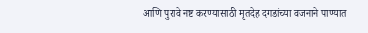आणि पुरावे नष्ट करण्यासाठी मृतदेह दगडांच्या वजनाने पाण्यात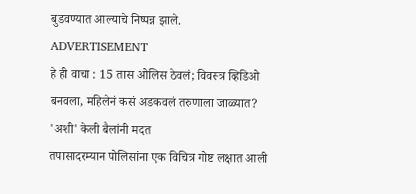बुडवण्यात आल्याचे निष्पन्न झाले.
ADVERTISEMENT
हे ही वाचा : 15 तास ओलिस ठेवलं; विवस्त्र व्हिडिओ बनवला, महिलेनं कसं अडकवलं तरुणाला जाळ्यात?
'अशी' केली बैलांनी मदत
तपासादरम्यान पोलिसांना एक विचित्र गोष्ट लक्षात आली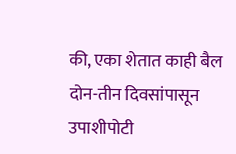की, एका शेतात काही बैल दोन-तीन दिवसांपासून उपाशीपोटी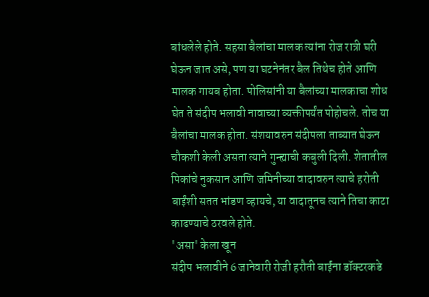बांधलेले होते. सहसा बैलांचा मालक त्यांना रोज रात्री घरी घेऊन जात असे, पण या घटनेनंतर बैल तिथेच होते आणि मालक गायब होता. पोलिसांनी या बैलांच्या मालकाचा शोध घेत ते संदीप भलावी नावाच्या व्यक्तीपर्यंत पोहोचले. तोच या बैलांचा मालक होता. संशयावरुन संदीपला ताब्यात घेऊन चौकशी केली असता त्याने गुन्ह्याची कबुली दिली. शेतातील पिकांचे नुकसान आणि जमिनीच्या वादावरुन त्याचे हरोती बाईंशी सतत भांडण व्हायचे, या वादातूनच त्याने तिचा काटा काढण्याचे ठरवले होते.
'असा' केला खून
संदीप भलावीने 6 जानेवारी रोजी हरौती बाईंना डॉक्टरकडे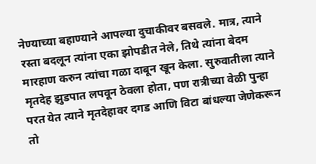नेण्याच्या बहाण्याने आपल्या दुचाकीवर बसवले. मात्र, त्याने रस्ता बदलून त्यांना एका झोपडीत नेले, तिथे त्यांना बेदम मारहाण करुन त्यांचा गळा दाबून खून केला. सुरुवातीला त्याने मृतदेह झुडपात लपवून ठेवला होता, पण रात्रीच्या वेळी पुन्हा परत येत त्याने मृतदेहावर दगड आणि विटा बांधल्या जेणेकरून तो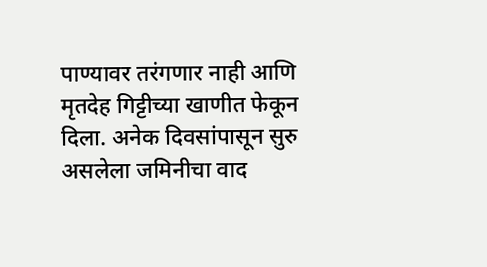पाण्यावर तरंगणार नाही आणि मृतदेह गिट्टीच्या खाणीत फेकून दिला. अनेक दिवसांपासून सुरु असलेला जमिनीचा वाद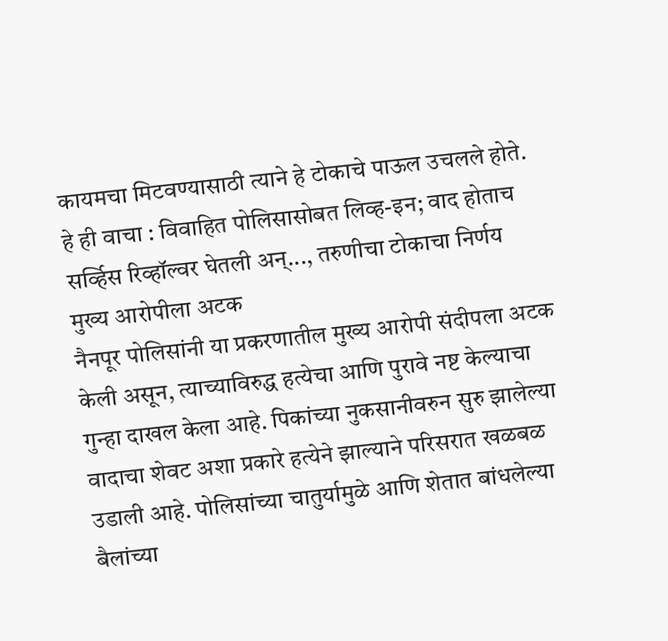कायमचा मिटवण्यासाठी त्याने हे टोकाचे पाऊल उचलले होते.
हे ही वाचा : विवाहित पोलिसासोबत लिव्ह-इन; वाद होताच सर्व्हिस रिव्हॉल्वर घेतली अन्..., तरुणीचा टोकाचा निर्णय
मुख्य आरोपीला अटक
नैनपूर पोलिसांनी या प्रकरणातील मुख्य आरोपी संदीपला अटक केली असून, त्याच्याविरुद्ध हत्येचा आणि पुरावे नष्ट केल्याचा गुन्हा दाखल केला आहे. पिकांच्या नुकसानीवरुन सुरु झालेल्या वादाचा शेवट अशा प्रकारे हत्येने झाल्याने परिसरात खळबळ उडाली आहे. पोलिसांच्या चातुर्यामुळे आणि शेतात बांधलेल्या बैलांच्या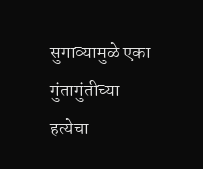सुगाव्यामुळे एका गुंतागुंतीच्या हत्येचा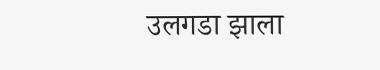उलगडा झाला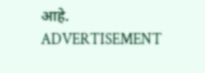आहे.
ADVERTISEMENT